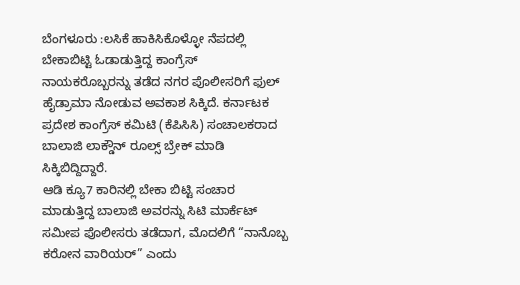ಬೆಂಗಳೂರು :ಲಸಿಕೆ ಹಾಕಿಸಿಕೊಳ್ಳೋ ನೆಪದಲ್ಲಿ ಬೇಕಾಬಿಟ್ಟಿ ಓಡಾಡುತ್ತಿದ್ದ ಕಾಂಗ್ರೆಸ್ ನಾಯಕರೊಬ್ಬರನ್ನು ತಡೆದ ನಗರ ಪೊಲೀಸರಿಗೆ ಫುಲ್ ಹೈಡ್ರಾಮಾ ನೋಡುವ ಅವಕಾಶ ಸಿಕ್ಕಿದೆ. ಕರ್ನಾಟಕ ಪ್ರದೇಶ ಕಾಂಗ್ರೆಸ್ ಕಮಿಟಿ (ಕೆಪಿಸಿಸಿ) ಸಂಚಾಲಕರಾದ ಬಾಲಾಜಿ ಲಾಕ್ಡೌನ್ ರೂಲ್ಸ್ ಬ್ರೇಕ್ ಮಾಡಿ ಸಿಕ್ಕಿಬಿದ್ದಿದ್ದಾರೆ.
ಆಡಿ ಕ್ಯೂ7 ಕಾರಿನಲ್ಲಿ ಬೇಕಾ ಬಿಟ್ಟಿ ಸಂಚಾರ ಮಾಡುತ್ತಿದ್ದ ಬಾಲಾಜಿ ಅವರನ್ನು ಸಿಟಿ ಮಾರ್ಕೆಟ್ ಸಮೀಪ ಪೊಲೀಸರು ತಡೆದಾಗ, ಮೊದಲಿಗೆ “ನಾನೊಬ್ಬ ಕರೋನ ವಾರಿಯರ್” ಎಂದು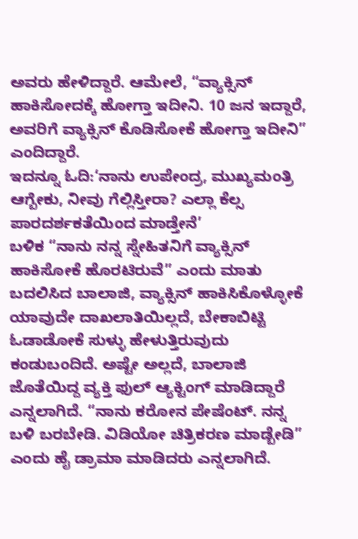ಅವರು ಹೇಳಿದ್ದಾರೆ. ಆಮೇಲೆ, “ವ್ಯಾಕ್ಸಿನ್ ಹಾಕಿಸೋದಕ್ಕೆ ಹೋಗ್ತಾ ಇದೀನಿ. 10 ಜನ ಇದ್ದಾರೆ, ಅವರಿಗೆ ವ್ಯಾಕ್ಸಿನ್ ಕೊಡಿಸೋಕೆ ಹೋಗ್ತಾ ಇದೀನಿ” ಎಂದಿದ್ದಾರೆ.
ಇದನ್ನೂ ಓದಿ:‘ನಾನು ಉಪೇಂದ್ರ, ಮುಖ್ಯಮಂತ್ರಿ ಆಗ್ಬೇಕು, ನೀವು ಗೆಲ್ಲಿಸ್ತೀರಾ? ಎಲ್ಲಾ ಕೆಲ್ಸ ಪಾರದರ್ಶಕತೆಯಿಂದ ಮಾಡ್ತೇನೆ’
ಬಳಿಕ “ನಾನು ನನ್ನ ಸ್ನೇಹಿತನಿಗೆ ವ್ಯಾಕ್ಸಿನ್ ಹಾಕಿಸೋಕೆ ಹೊರಟಿರುವೆ” ಎಂದು ಮಾತು ಬದಲಿಸಿದ ಬಾಲಾಜಿ, ವ್ಯಾಕ್ಸಿನ್ ಹಾಕಿಸಿಕೊಳ್ಳೋಕೆ ಯಾವುದೇ ದಾಖಲಾತಿಯಿಲ್ಲದೆ, ಬೇಕಾಬಿಟ್ಟಿ ಓಡಾಡೋಕೆ ಸುಳ್ಳು ಹೇಳುತ್ತಿರುವುದು ಕಂಡುಬಂದಿದೆ. ಅಷ್ಟೇ ಅಲ್ಲದೆ, ಬಾಲಾಜಿ ಜೊತೆಯಿದ್ದ ವ್ಯಕ್ತಿ ಫುಲ್ ಆ್ಯಕ್ಟಿಂಗ್ ಮಾಡಿದ್ದಾರೆ ಎನ್ನಲಾಗಿದೆ. “ನಾನು ಕರೋನ ಪೇಷೆಂಟ್. ನನ್ನ ಬಳಿ ಬರಬೇಡಿ. ವಿಡಿಯೋ ಚಿತ್ರಿಕರಣ ಮಾಡ್ಬೇಡಿ” ಎಂದು ಹೈ ಡ್ರಾಮಾ ಮಾಡಿದರು ಎನ್ನಲಾಗಿದೆ.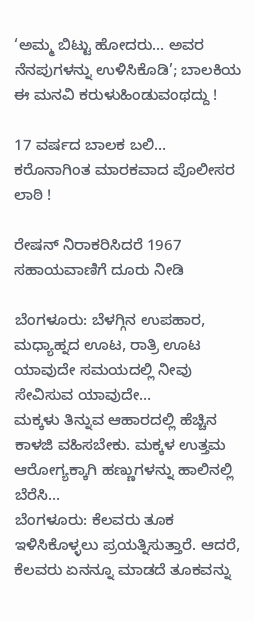‘ಅಮ್ಮ ಬಿಟ್ಟು ಹೋದರು… ಅವರ ನೆನಪುಗಳನ್ನು ಉಳಿಸಿಕೊಡಿ’; ಬಾಲಕಿಯ ಈ ಮನವಿ ಕರುಳುಹಿಂಡುವಂಥದ್ದು !

17 ವರ್ಷದ ಬಾಲಕ ಬಲಿ… ಕರೊನಾಗಿಂತ ಮಾರಕವಾದ ಪೊಲೀಸರ ಲಾಠಿ !

ರೇಷನ್ ನಿರಾಕರಿಸಿದರೆ 1967 ಸಹಾಯವಾಣಿಗೆ ದೂರು ನೀಡಿ

ಬೆಂಗಳೂರು: ಬೆಳಗ್ಗಿನ ಉಪಹಾರ, ಮಧ್ಯಾಹ್ನದ ಊಟ, ರಾತ್ರಿ ಊಟ ಯಾವುದೇ ಸಮಯದಲ್ಲಿ ನೀವು ಸೇವಿಸುವ ಯಾವುದೇ…
ಮಕ್ಕಳು ತಿನ್ನುವ ಆಹಾರದಲ್ಲಿ ಹೆಚ್ಚಿನ ಕಾಳಜಿ ವಹಿಸಬೇಕು. ಮಕ್ಕಳ ಉತ್ತಮ ಆರೋಗ್ಯಕ್ಕಾಗಿ ಹಣ್ಣುಗಳನ್ನು ಹಾಲಿನಲ್ಲಿ ಬೆರೆಸಿ…
ಬೆಂಗಳೂರು: ಕೆಲವರು ತೂಕ ಇಳಿಸಿಕೊಳ್ಳಲು ಪ್ರಯತ್ನಿಸುತ್ತಾರೆ. ಆದರೆ, ಕೆಲವರು ಏನನ್ನೂ ಮಾಡದೆ ತೂಕವನ್ನು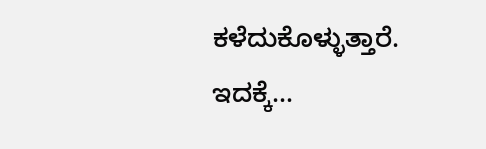ಕಳೆದುಕೊಳ್ಳುತ್ತಾರೆ. ಇದಕ್ಕೆ…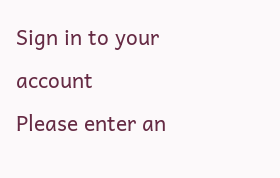Sign in to your account
Please enter an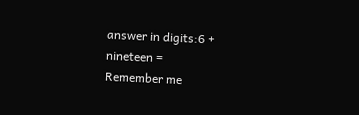answer in digits:6 + nineteen =
Remember me